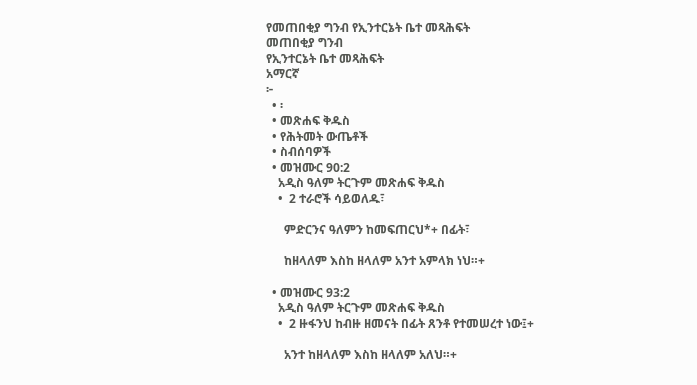የመጠበቂያ ግንብ የኢንተርኔት ቤተ መጻሕፍት
መጠበቂያ ግንብ
የኢንተርኔት ቤተ መጻሕፍት
አማርኛ
፦
  • ፡
  • መጽሐፍ ቅዱስ
  • የሕትመት ውጤቶች
  • ስብሰባዎች
  • መዝሙር 90:2
    አዲስ ዓለም ትርጉም መጽሐፍ ቅዱስ
    •  2 ተራሮች ሳይወለዱ፣

      ምድርንና ዓለምን ከመፍጠርህ*+ በፊት፣

      ከዘላለም እስከ ዘላለም አንተ አምላክ ነህ።+

  • መዝሙር 93:2
    አዲስ ዓለም ትርጉም መጽሐፍ ቅዱስ
    •  2 ዙፋንህ ከብዙ ዘመናት በፊት ጸንቶ የተመሠረተ ነው፤+

      አንተ ከዘላለም እስከ ዘላለም አለህ።+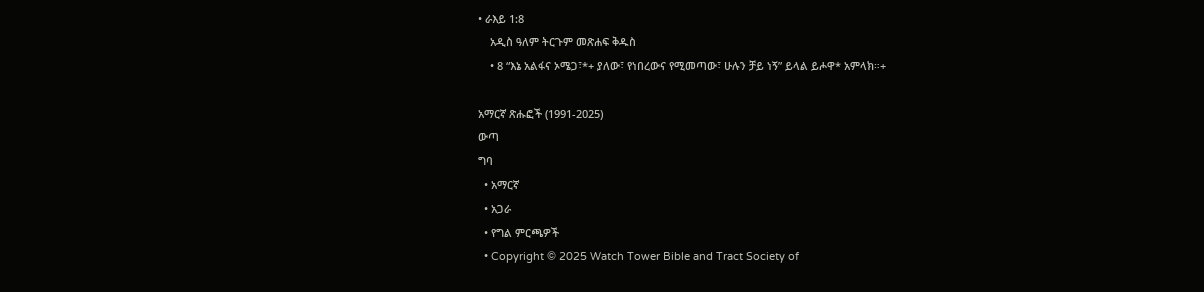• ራእይ 1:8
    አዲስ ዓለም ትርጉም መጽሐፍ ቅዱስ
    • 8 “እኔ አልፋና ኦሜጋ፣*+ ያለው፣ የነበረውና የሚመጣው፣ ሁሉን ቻይ ነኝ” ይላል ይሖዋ* አምላክ።+

አማርኛ ጽሑፎች (1991-2025)
ውጣ
ግባ
  • አማርኛ
  • አጋራ
  • የግል ምርጫዎች
  • Copyright © 2025 Watch Tower Bible and Tract Society of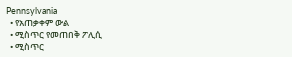Pennsylvania
  • የአጠቃቀም ውል
  • ሚስጥር የመጠበቅ ፖሊሲ
  • ሚስጥር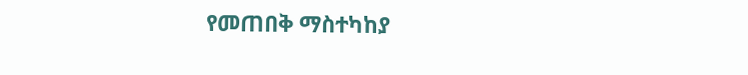የመጠበቅ ማስተካከያ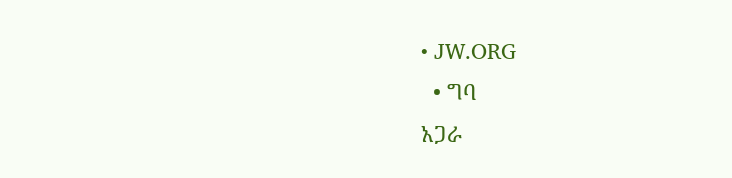• JW.ORG
  • ግባ
አጋራ